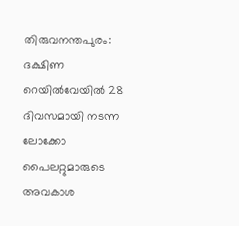തിരുവനന്തപുരം: ദക്ഷിണ റെയിൽവേയിൽ 28 ദിവസമായി നടന്ന ലോക്കോ പൈലറ്റുമാരുടെ അവകാശ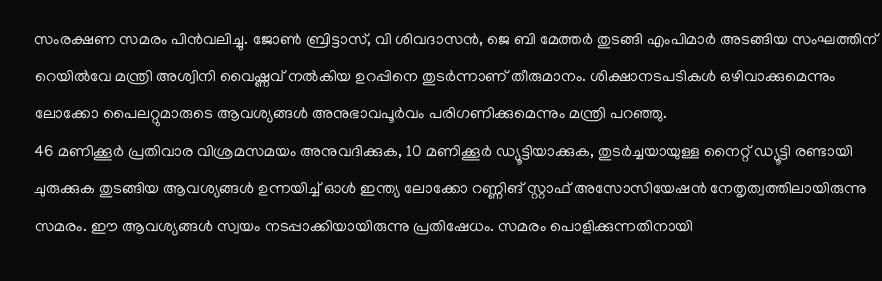സംരക്ഷണ സമരം പിൻവലിച്ചു. ജോൺ ബ്രിട്ടാസ്, വി ശിവദാസൻ, ജെ ബി മേത്തർ തുടങ്ങി എംപിമാർ അടങ്ങിയ സംഘത്തിന് റെയിൽവേ മന്ത്രി അശ്വിനി വൈഷ്ണവ് നൽകിയ ഉറപ്പിനെ തുടർന്നാണ് തീരുമാനം. ശിക്ഷാനടപടികൾ ഒഴിവാക്കുമെന്നും ലോക്കോ പൈലറ്റുമാരുടെ ആവശ്യങ്ങൾ അനുഭാവപൂർവം പരിഗണിക്കുമെന്നും മന്ത്രി പറഞ്ഞു.
46 മണിക്കൂർ പ്രതിവാര വിശ്രമസമയം അനുവദിക്കുക, 10 മണിക്കൂർ ഡ്യൂട്ടിയാക്കുക, തുടർച്ചയായുള്ള നൈറ്റ് ഡ്യൂട്ടി രണ്ടായി ചുരുക്കുക തുടങ്ങിയ ആവശ്യങ്ങൾ ഉന്നയിച്ച് ഓൾ ഇന്ത്യ ലോക്കോ റണ്ണിങ് സ്റ്റാഫ് അസോസിയേഷൻ നേതൃത്വത്തിലായിരുന്നു സമരം. ഈ ആവശ്യങ്ങൾ സ്വയം നടപ്പാക്കിയായിരുന്നു പ്രതിഷേധം. സമരം പൊളിക്കുന്നതിനായി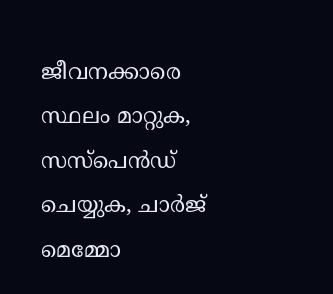ജീവനക്കാരെ സ്ഥലം മാറ്റുക, സസ്പെൻഡ് ചെയ്യുക, ചാർജ് മെമ്മോ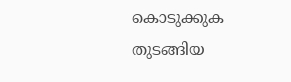കൊടുക്കുക തുടങ്ങിയ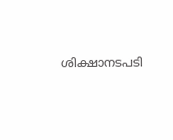ശിക്ഷാനടപടി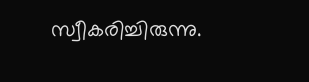സ്വീകരിച്ചിരുന്നു.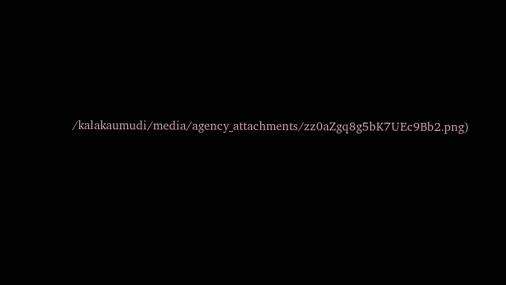/kalakaumudi/media/agency_attachments/zz0aZgq8g5bK7UEc9Bb2.png)